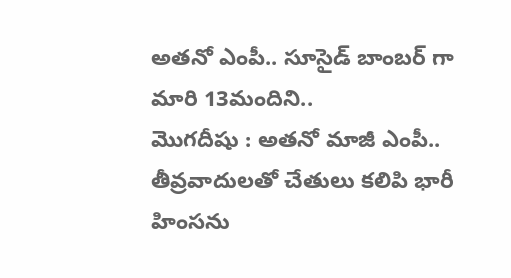అతనో ఎంపీ.. సూసైడ్ బాంబర్ గా మారి 13మందిని..
మొగదీషు : అతనో మాజీ ఎంపీ.. తీవ్రవాదులతో చేతులు కలిపి భారీ హింసను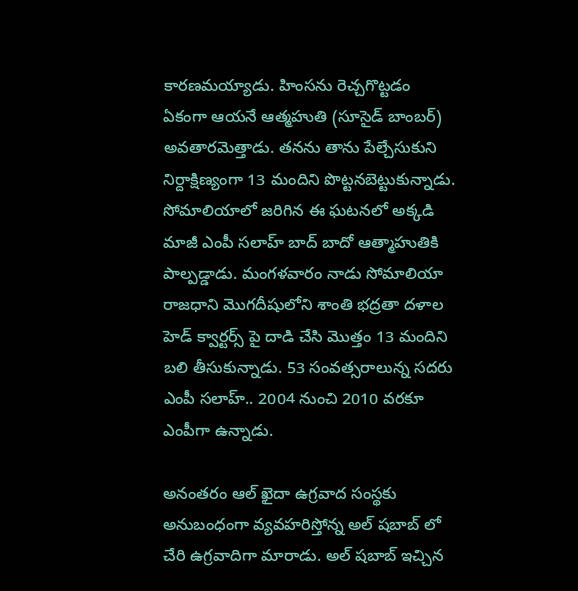కారణమయ్యాడు. హింసను రెచ్చగొట్టడం ఏకంగా ఆయనే ఆత్మహుతి (సూసైడ్ బాంబర్) అవతారమెత్తాడు. తనను తాను పేల్చేసుకుని నిర్దాక్షిణ్యంగా 13 మందిని పొట్టనబెట్టుకున్నాడు.
సోమాలియాలో జరిగిన ఈ ఘటనలో అక్కడి మాజీ ఎంపీ సలాహ్ బాద్ బాదో ఆత్మాహుతికి పాల్పడ్డాడు. మంగళవారం నాడు సోమాలియా రాజధాని మొగదీషులోని శాంతి భద్రతా దళాల హెడ్ క్వార్టర్స్ పై దాడి చేసి మొత్తం 13 మందిని బలి తీసుకున్నాడు. 53 సంవత్సరాలున్న సదరు ఎంపీ సలాహ్.. 2004 నుంచి 2010 వరకూ ఎంపీగా ఉన్నాడు.

అనంతరం ఆల్ ఖైదా ఉగ్రవాద సంస్థకు అనుబంధంగా వ్యవహరిస్తోన్న అల్ షబాబ్ లో చేరి ఉగ్రవాదిగా మారాడు. అల్ షబాబ్ ఇచ్చిన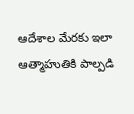ఆదేశాల మేరకు ఇలా ఆత్మాహుతికి పాల్పడి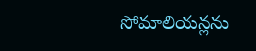సోమాలియన్లను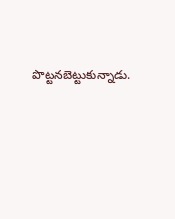పొట్టనబెట్టుకున్నాడు.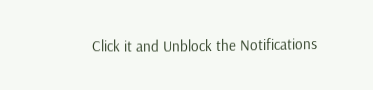Click it and Unblock the Notifications